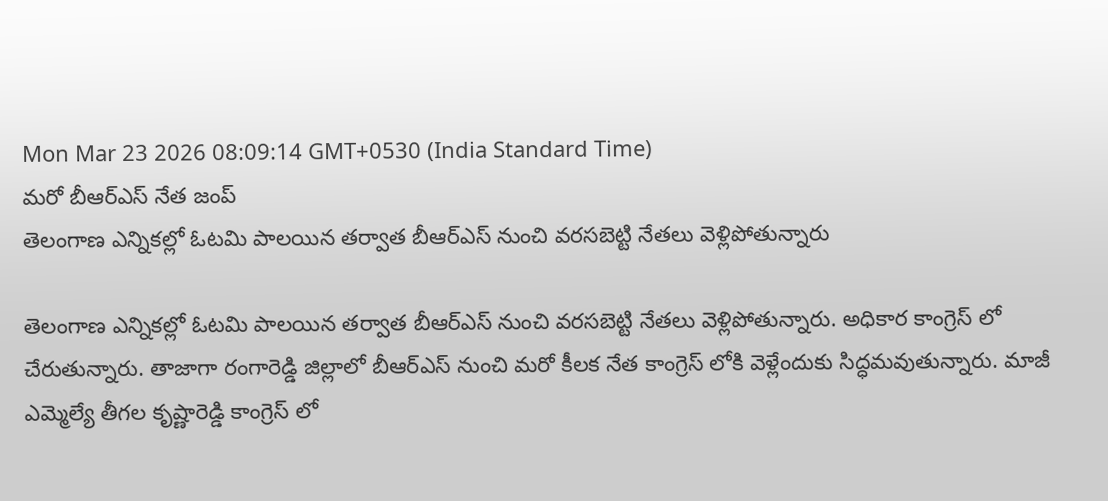Mon Mar 23 2026 08:09:14 GMT+0530 (India Standard Time)
మరో బీఆర్ఎస్ నేత జంప్
తెలంగాణ ఎన్నికల్లో ఓటమి పాలయిన తర్వాత బీఆర్ఎస్ నుంచి వరసబెట్టి నేతలు వెళ్లిపోతున్నారు

తెలంగాణ ఎన్నికల్లో ఓటమి పాలయిన తర్వాత బీఆర్ఎస్ నుంచి వరసబెట్టి నేతలు వెళ్లిపోతున్నారు. అధికార కాంగ్రెస్ లో చేరుతున్నారు. తాజాగా రంగారెడ్డి జిల్లాలో బీఆర్ఎస్ నుంచి మరో కీలక నేత కాంగ్రెస్ లోకి వెళ్లేందుకు సిద్ధమవుతున్నారు. మాజీ ఎమ్మెల్యే తీగల కృష్ణారెడ్డి కాంగ్రెస్ లో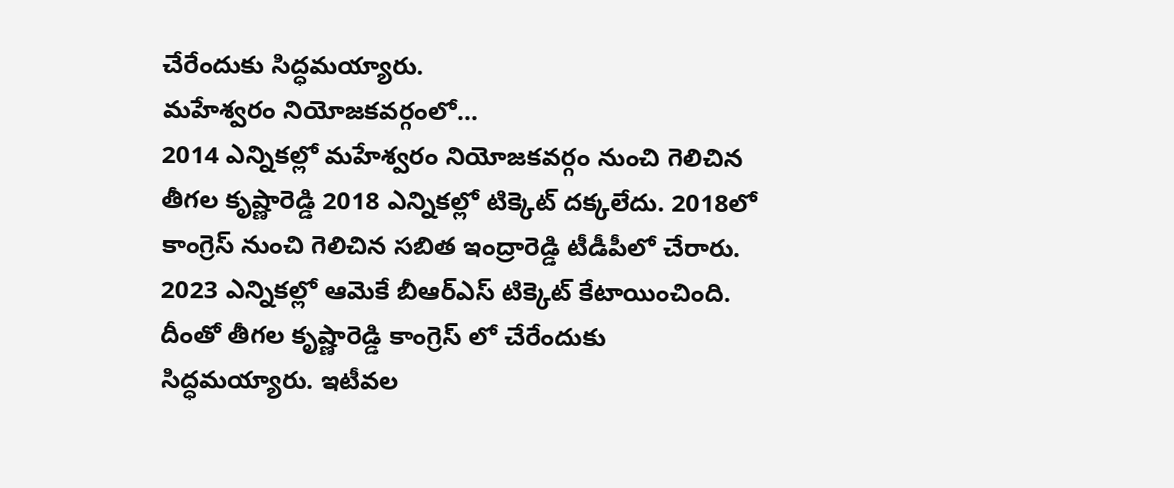చేరేందుకు సిద్ధమయ్యారు.
మహేశ్వరం నియోజకవర్గంలో...
2014 ఎన్నికల్లో మహేశ్వరం నియోజకవర్గం నుంచి గెలిచిన తీగల కృష్ణారెడ్డి 2018 ఎన్నికల్లో టిక్కెట్ దక్కలేదు. 2018లో కాంగ్రెస్ నుంచి గెలిచిన సబిత ఇంద్రారెడ్డి టీడీపీలో చేరారు. 2023 ఎన్నికల్లో ఆమెకే బీఆర్ఎస్ టిక్కెట్ కేటాయించింది. దీంతో తీగల కృష్ణారెడ్డి కాంగ్రెస్ లో చేరేందుకు సిద్ధమయ్యారు. ఇటీవల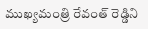ముఖ్యమంత్రి రేవంత్ రెడ్డిని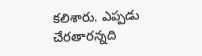కలిశారు. ఎప్పడు చేరతారన్నది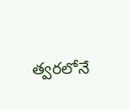త్వరలోనే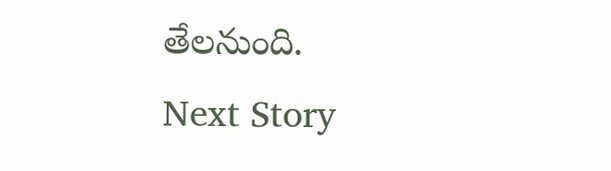తేలనుంది.
Next Story